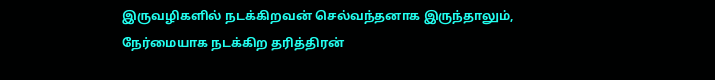இருவழிகளில் நடக்கிறவன் செல்வந்தனாக இருந்தாலும், நேர்மையாக நடக்கிற தரித்திரன்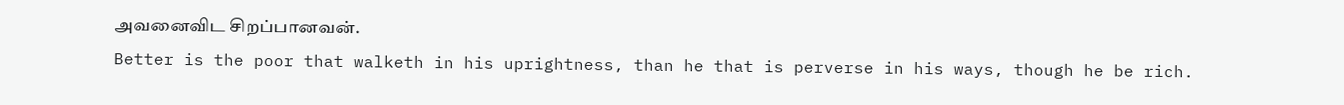அவனைவிட சிறப்பானவன்.
Better is the poor that walketh in his uprightness, than he that is perverse in his ways, though he be rich.